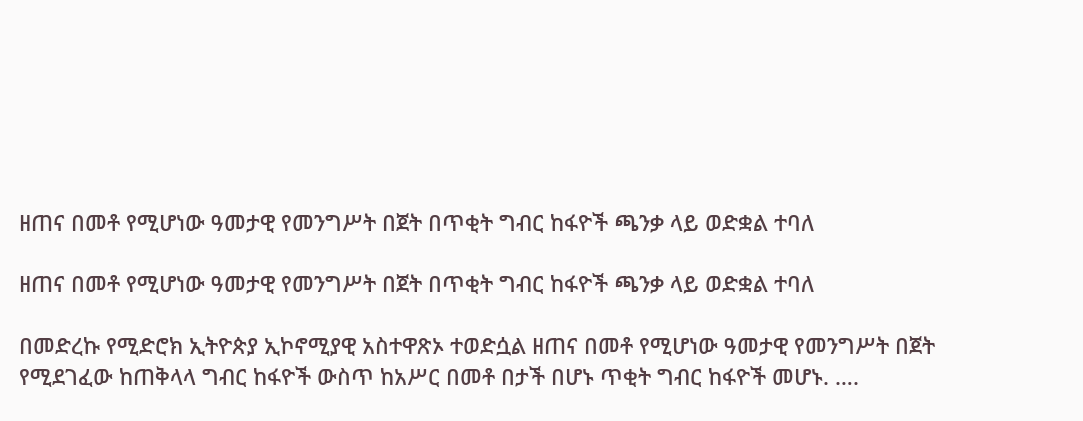ዘጠና በመቶ የሚሆነው ዓመታዊ የመንግሥት በጀት በጥቂት ግብር ከፋዮች ጫንቃ ላይ ወድቋል ተባለ

ዘጠና በመቶ የሚሆነው ዓመታዊ የመንግሥት በጀት በጥቂት ግብር ከፋዮች ጫንቃ ላይ ወድቋል ተባለ

በመድረኩ የሚድሮክ ኢትዮጵያ ኢኮኖሚያዊ አስተዋጽኦ ተወድሷል ዘጠና በመቶ የሚሆነው ዓመታዊ የመንግሥት በጀት የሚደገፈው ከጠቅላላ ግብር ከፋዮች ውስጥ ከአሥር በመቶ በታች በሆኑ ጥቂት ግብር ከፋዮች መሆኑ. ….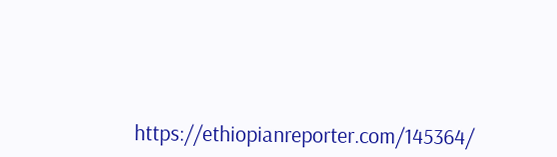https://ethiopianreporter.com/145364/